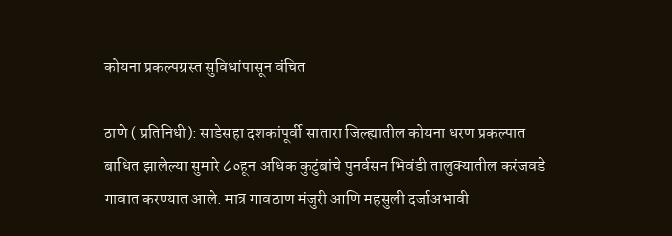कोयना प्रकल्पग्रस्त सुविधांपासून वंचित

ठाणे ( प्रतिनिधी): साडेसहा दशकांपूर्वी सातारा जिल्ह्यातील कोयना धरण प्रकल्पात बाधित झालेल्या सुमारे ८०हून अधिक कुटुंबांचे पुनर्वसन भिवंडी तालुक्यातील करंजवडे गावात करण्यात आले. मात्र गावठाण मंजुरी आणि महसुली दर्जाअभावी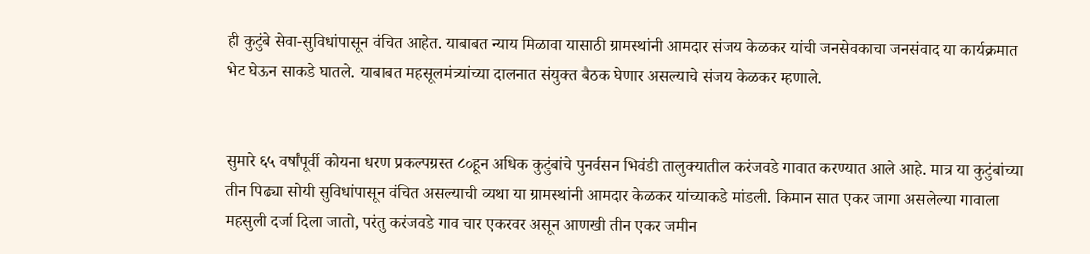ही कुटुंबे सेवा-सुविधांपासून वंचित आहेत. याबाबत न्याय मिळावा यासाठी ग्रामस्थांनी आमदार संजय केळकर यांची जनसेवकाचा जनसंवाद या कार्यक्रमात भेट घेऊन साकडे घातले. याबाबत महसूलमंत्र्यांच्या दालनात संयुक्त बैठक घेणार असल्याचे संजय केळकर म्हणाले.


सुमारे ६५ वर्षांपूर्वी कोयना धरण प्रकल्पग्रस्त ८०हून अधिक कुटुंबांचे पुनर्वसन भिवंडी तालुक्यातील करंजवडे गावात करण्यात आले आहे. मात्र या कुटुंबांच्या तीन पिढ्या सोयी सुविधांपासून वंचित असल्याची व्यथा या ग्रामस्थांनी आमदार केळकर यांच्याकडे मांडली. किमान सात एकर जागा असलेल्या गावाला महसुली दर्जा दिला जातो, परंतु करंजवडे गाव चार एकरवर असून आणखी तीन एकर जमीन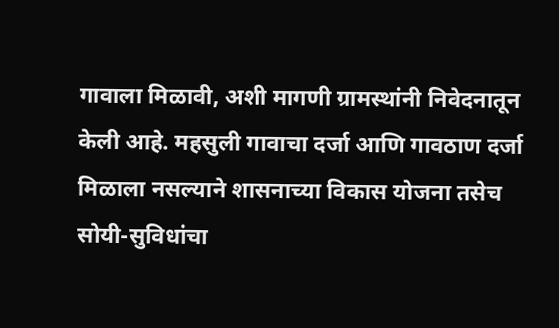गावाला मिळावी, अशी मागणी ग्रामस्थांनी निवेदनातून केली आहे. महसुली गावाचा दर्जा आणि गावठाण दर्जा मिळाला नसल्याने शासनाच्या विकास योजना तसेच सोयी-सुविधांचा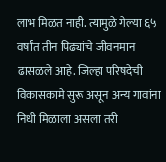लाभ मिळत नाही. त्यामुळे गेल्या ६५ वर्षांत तीन पिढ्यांचे जीवनमान ढासळले आहे. जिल्हा परिषदेची विकासकामे सुरू असून अन्य गावांना निधी मिळाला असला तरी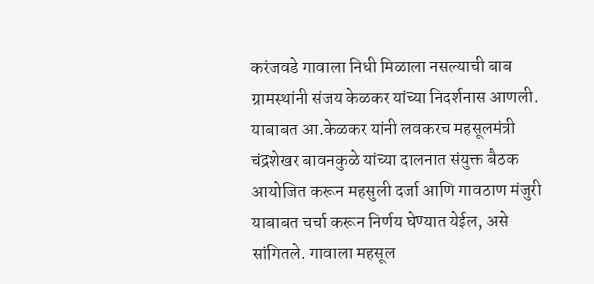करंजवडे गावाला निधी मिळाला नसल्याची बाब ग्रामस्थांनी संजय केळकर यांच्या निदर्शनास आणली. याबाबत आ.केळकर यांनी लवकरच महसूलमंत्री चंद्रशेखर बावनकुळे यांच्या दालनात संयुक्त बैठक आयोजित करून महसुली दर्जा आणि गावठाण मंजुरी याबाबत चर्चा करून निर्णय घेण्यात येईल, असे सांगितले. गावाला महसूल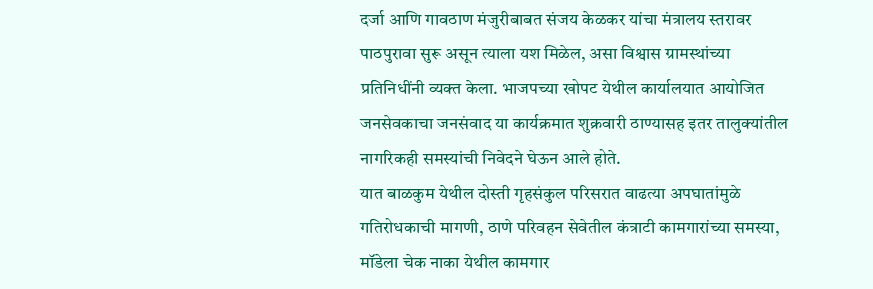दर्जा आणि गावठाण मंजुरीबाबत संजय केळकर यांचा मंत्रालय स्तरावर पाठपुरावा सुरू असून त्याला यश मिळेल, असा विश्वास ग्रामस्थांच्या प्रतिनिधींनी व्यक्त केला. भाजपच्या खोपट येथील कार्यालयात आयोजित जनसेवकाचा जनसंवाद या कार्यक्रमात शुक्रवारी ठाण्यासह इतर तालुक्यांतील नागरिकही समस्यांची निवेदने घेऊन आले होते.
यात बाळकुम येथील दोस्ती गृहसंकुल परिसरात वाढत्या अपघातांमुळे गतिरोधकाची मागणी, ठाणे परिवहन सेवेतील कंत्राटी कामगारांच्या समस्या, मॉडेला चेक नाका येथील कामगार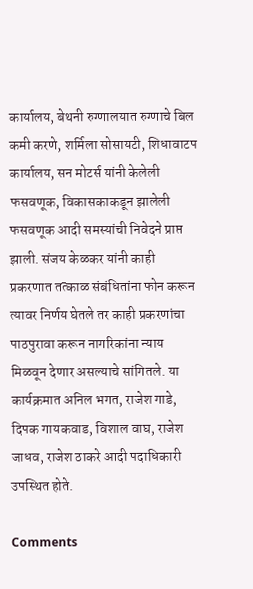कार्यालय, बेथनी रुग्णालयात रुग्णाचे बिल कमी करणे, शर्मिला सोसायटी, शिधावाटप कार्यालय, सन मोटर्स यांनी केलेली फसवणूक, विकासकाकडून झालेली फसवणूक आदी समस्यांची निवेदने प्राप्त झाली. संजय केळकर यांनी काही प्रकरणात तत्काळ संबंधितांना फोन करून त्यावर निर्णय घेतले तर काही प्रकरणांचा पाठपुरावा करून नागरिकांना न्याय मिळवून देणार असल्याचे सांगितले. या कार्यक्रमात अनिल भगत, राजेश गाडे, दिपक गायकवाड, विशाल वाघ, राजेश जाधव, राजेश ठाकरे आदी पदाधिकारी उपस्थित होते.

Comments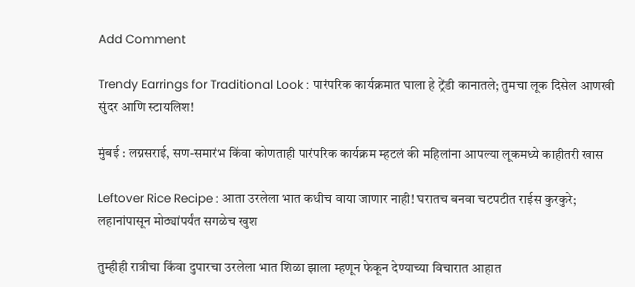Add Comment

Trendy Earrings for Traditional Look : पारंपरिक कार्यक्रमात घाला हे ट्रेंडी कानातले; तुमचा लूक दिसेल आणखी सुंदर आणि स्टायलिश!

मुंबई : लग्नसराई, सण-समारंभ किंवा कोणताही पारंपरिक कार्यक्रम म्हटलं की महिलांना आपल्या लूकमध्ये काहीतरी खास

Leftover Rice Recipe : आता उरलेला भात कधीच वाया जाणार नाही! घरातच बनवा चटपटीत राईस कुरकुरे; लहानांपासून मोठ्यांपर्यंत सगळेच खुश

तुम्हीही रात्रीचा किंवा दुपारचा उरलेला भात शिळा झाला म्हणून फेकून देण्याच्या विचारात आहात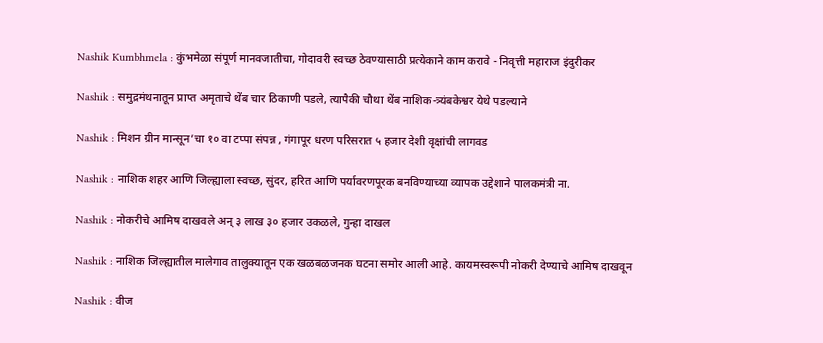Nashik Kumbhmela : कुंभमेळा संपूर्ण मानवजातीचा, गोदावरी स्वच्छ ठेवण्यासाठी प्रत्येकाने काम करावे - निवृत्ती महाराज इंदुरीकर

Nashik : समुद्रमंथनातून प्राप्त अमृताचे थेंब चार ठिकाणी पडले, त्यापैकी चौथा थेंब नाशिक-त्र्यंबकेश्वर येथे पडल्याने

Nashik : मिशन ग्रीन मान्सून’चा १० वा टप्पा संपन्न , गंगापूर धरण परिसरात ५ हजार देशी वृक्षांची लागवड

Nashik : नाशिक शहर आणि जिल्ह्याला स्वच्छ, सुंदर, हरित आणि पर्यावरणपूरक बनविण्याच्या व्यापक उद्देशाने पालकमंत्री ना.

Nashik : नोकरीचे आमिष दाखवले अन् ३ लाख ३० हजार उकळले, गुन्हा दाखल

Nashik : नाशिक जिल्ह्यातील मालेगाव तालुक्यातून एक खळबळजनक घटना समोर आली आहे. कायमस्वरूपी नोकरी देण्याचे आमिष दाखवून

Nashik : वीज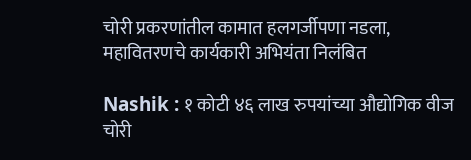चोरी प्रकरणांतील कामात हलगर्जीपणा नडला, महावितरणचे कार्यकारी अभियंता निलंबित

Nashik : १ कोटी ४६ लाख रुपयांच्या औद्योगिक वीज चोरी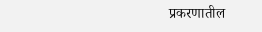प्रकरणातील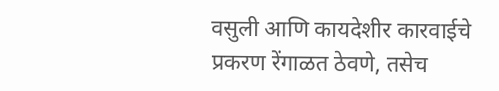वसुली आणि कायदेशीर कारवाईचे प्रकरण रेंगाळत ठेवणे, तसेच